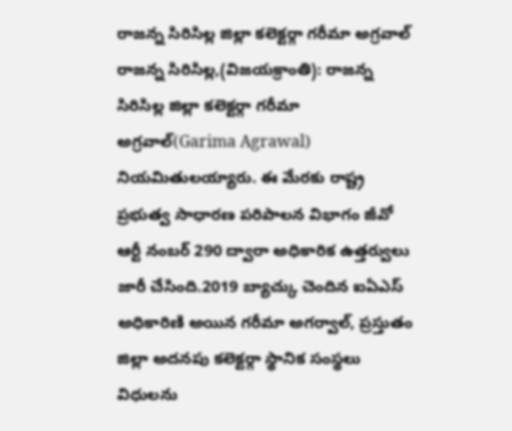రాజన్న సిరిసిల్ల జిల్లా కలెక్టర్గా గరీమా అగ్రవాల్
రాజన్న సిరిసిల్ల,(విజయక్రాంతి): రాజన్న సిరిసిల్ల జిల్లా కలెక్టర్గా గరీమా అగ్రవాల్(Garima Agrawal) నియమితులయ్యారు. ఈ మేరకు రాష్ట్ర ప్రభుత్వ సాధారణ పరిపాలన విభాగం జీవో ఆర్టీ నంబర్ 290 ద్వారా అధికారిక ఉత్తర్వులు జారీ చేసింది.2019 బ్యాచ్కు చెందిన ఐఏఎస్ అధికారిణి అయిన గరీమా అగర్వాల్, ప్రస్తుతం జిల్లా అదనపు కలెక్టర్గా స్థానిక సంస్థలు విధులను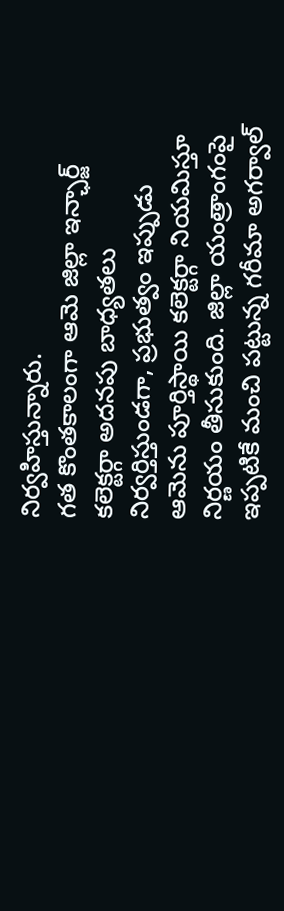నిర్వహిస్తున్నారు.
గత కొంతకాలంగా ఆమె జిల్లా ఇన్ఛార్జ్ కలెక్టర్గా అదనపు బాధ్యతలు నిర్వర్తిస్తుండగా, ప్రభుత్వం ఇప్పుడు ఆమెను పూర్తిస్థాయి కలెక్టర్గా నియమిస్తూ నిర్ణయం తీసుకుంది. జిల్లా యంత్రాంగంపై ఇప్పటికే మంచి పట్టున్న గరీమా అగర్వాల్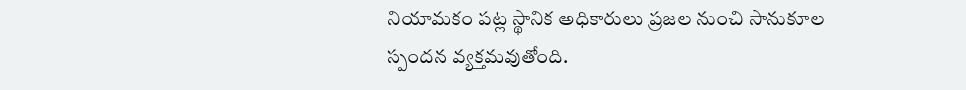నియామకం పట్ల స్థానిక అధికారులు ప్రజల నుంచి సానుకూల స్పందన వ్యక్తమవుతోంది.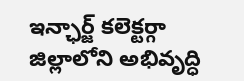ఇన్ఛార్జ్ కలెక్టర్గా జిల్లాలోని అభివృద్ధి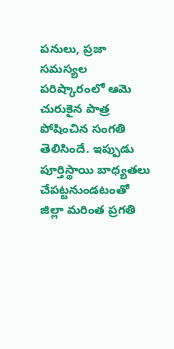పనులు, ప్రజా సమస్యల పరిష్కారంలో ఆమె చురుకైన పాత్ర పోషించిన సంగతి తెలిసిందే. ఇప్పుడు పూర్తిస్థాయి బాధ్యతలు చేపట్టనుండటంతో జిల్లా మరింత ప్రగతి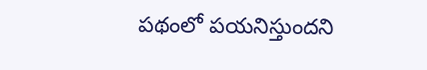పథంలో పయనిస్తుందని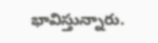భావిస్తున్నారు.